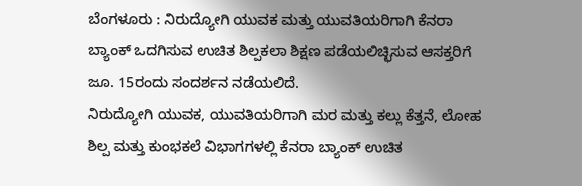ಬೆಂಗಳೂರು : ನಿರುದ್ಯೋಗಿ ಯುವಕ ಮತ್ತು ಯುವತಿಯರಿಗಾಗಿ ಕೆನರಾ ಬ್ಯಾಂಕ್ ಒದಗಿಸುವ ಉಚಿತ ಶಿಲ್ಪಕಲಾ ಶಿಕ್ಷಣ ಪಡೆಯಲಿಚ್ಛಿಸುವ ಆಸಕ್ತರಿಗೆ ಜೂ. 15ರಂದು ಸಂದರ್ಶನ ನಡೆಯಲಿದೆ.
ನಿರುದ್ಯೋಗಿ ಯುವಕ, ಯುವತಿಯರಿಗಾಗಿ ಮರ ಮತ್ತು ಕಲ್ಲು ಕೆತ್ತನೆ, ಲೋಹ ಶಿಲ್ಪ ಮತ್ತು ಕುಂಭಕಲೆ ವಿಭಾಗಗಳಲ್ಲಿ ಕೆನರಾ ಬ್ಯಾಂಕ್ ಉಚಿತ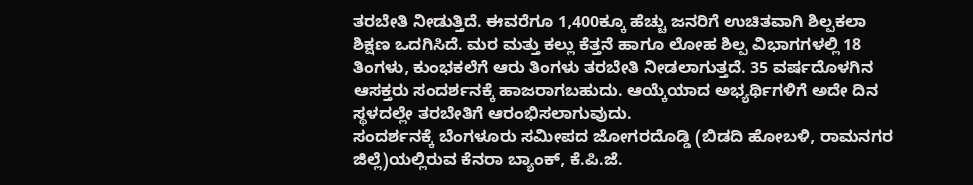ತರಬೇತಿ ನೀಡುತ್ತಿದೆ. ಈವರೆಗೂ 1,400ಕ್ಕೂ ಹೆಚ್ಚು ಜನರಿಗೆ ಉಚಿತವಾಗಿ ಶಿಲ್ಪಕಲಾ ಶಿಕ್ಷಣ ಒದಗಿಸಿದೆ. ಮರ ಮತ್ತು ಕಲ್ಲು ಕೆತ್ತನೆ ಹಾಗೂ ಲೋಹ ಶಿಲ್ಪ ವಿಭಾಗಗಳಲ್ಲಿ 18 ತಿಂಗಳು, ಕುಂಭಕಲೆಗೆ ಆರು ತಿಂಗಳು ತರಬೇತಿ ನೀಡಲಾಗುತ್ತದೆ. 35 ವರ್ಷದೊಳಗಿನ ಆಸಕ್ತರು ಸಂದರ್ಶನಕ್ಕೆ ಹಾಜರಾಗಬಹುದು. ಆಯ್ಕೆಯಾದ ಅಭ್ಯರ್ಥಿಗಳಿಗೆ ಅದೇ ದಿನ ಸ್ಥಳದಲ್ಲೇ ತರಬೇತಿಗೆ ಆರಂಭಿಸಲಾಗುವುದು.
ಸಂದರ್ಶನಕ್ಕೆ ಬೆಂಗಳೂರು ಸಮೀಪದ ಜೋಗರದೊಡ್ಡಿ (ಬಿಡದಿ ಹೋಬಳಿ, ರಾಮನಗರ ಜಿಲ್ಲೆ)ಯಲ್ಲಿರುವ ಕೆನರಾ ಬ್ಯಾಂಕ್, ಕೆ.ಪಿ.ಜೆ.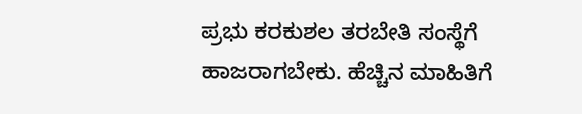ಪ್ರಭು ಕರಕುಶಲ ತರಬೇತಿ ಸಂಸ್ಥೆಗೆ ಹಾಜರಾಗಬೇಕು. ಹೆಚ್ಚಿನ ಮಾಹಿತಿಗೆ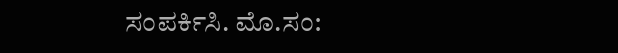ಸಂಪರ್ಕಿಸಿ. ಮೊ.ಸಂ: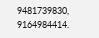9481739830, 9164984414.